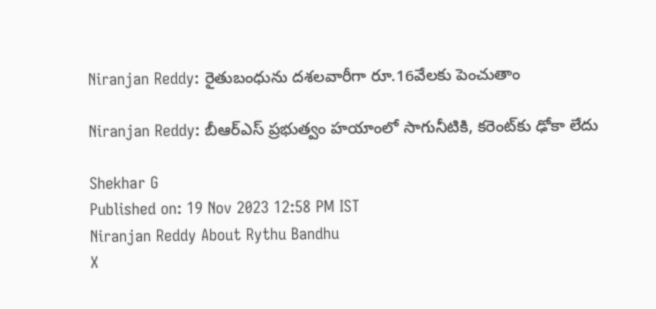Niranjan Reddy: రైతుబంధును దశలవారీగా రూ.16వేలకు పెంచుతాం

Niranjan Reddy: బీఆర్ఎస్‌ ప్రభుత్వం హయాంలో సాగునీటికి, కరెంట్‌కు ఢోకా లేదు

Shekhar G
Published on: 19 Nov 2023 12:58 PM IST
Niranjan Reddy About Rythu Bandhu
X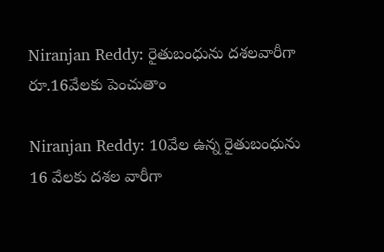Niranjan Reddy: రైతుబంధును దశలవారీగా రూ.16వేలకు పెంచుతాం

Niranjan Reddy: 10వేల ఉన్న రైతుబంధును 16 వేలకు దశల వారీగా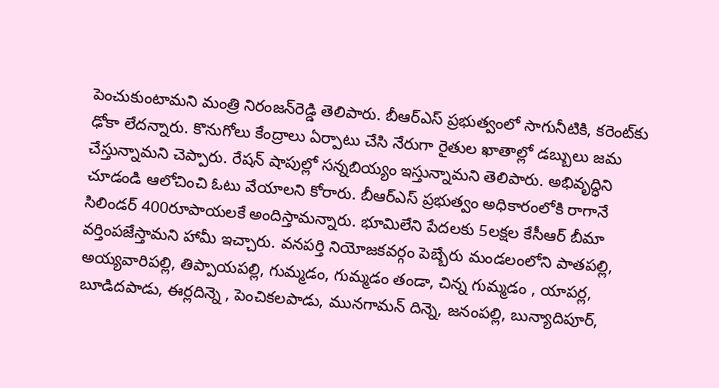పెంచుకుంటామని మంత్రి నిరంజన్‌రెడ్డి తెలిపారు. బీఆర్ఎస్ ప్రభుత్వంలో సాగునీటికి, కరెంట్‌కు ఢోకా లేదన్నారు. కొనుగోలు కేంద్రాలు ఏర్పాటు చేసి నేరుగా రైతుల ఖాతాల్లో డబ్బులు జమ చేస్తున్నామని చెప్పారు. రేషన్ షాపుల్లో సన్నబియ్యం ఇస్తున్నామని తెలిపారు. అభివృద్ధిని చూడండి ఆలోచించి ఓటు వేయాలని కోరారు. బీఆర్ఎస్ ప్రభుత్వం అధికారంలోకి రాగానే సిలిండర్‌ 400రూపాయలకే అందిస్తామన్నారు. భూమిలేని పేదలకు 5లక్షల కేసీఆర్ బీమా వర్తింపజేస్తామని హామీ ఇచ్చారు. వనపర్తి నియోజకవర్గం పెబ్బేరు మండలంలోని పాతపల్లి, అయ్యవారిపల్లి, తిప్పాయపల్లి, గుమ్మడం, గుమ్మడం తండా, చిన్న గుమ్మడం , యాపర్ల, బూడిదపాడు, ఈర్లదిన్నె , పెంచికలపాడు, మునగామన్ దిన్నె, జనంపల్లి, బున్యాదిపూర్,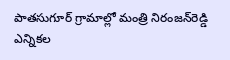పాతసుగూర్ గ్రామాల్లో మంత్రి నిరంజన్‌రెడ్డి ఎన్నికల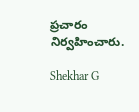ప్రచారం నిర్వహించారు.

Shekhar G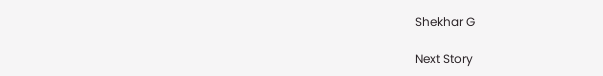Shekhar G

Next Story